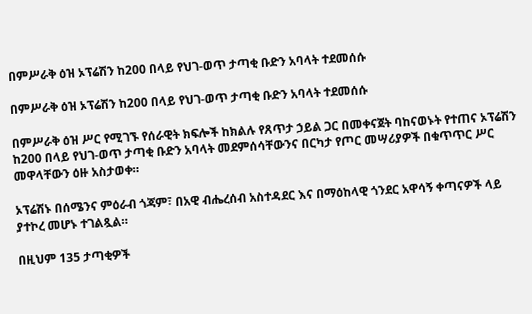በምሥራቅ ዕዝ ኦፕሬሽን ከ200 በላይ የህገ-ወጥ ታጣቂ ቡድን አባላት ተደመሰሱ

በምሥራቅ ዕዝ ኦፕሬሽን ከ200 በላይ የህገ-ወጥ ታጣቂ ቡድን አባላት ተደመሰሱ

በምሥራቅ ዕዝ ሥር የሚገኙ የሰራዊት ክፍሎች ከክልሉ የጸጥታ ኃይል ጋር በመቀናጀት ባከናወኑት የተጠና ኦፕሬሽን ከ200 በላይ የህገ-ወጥ ታጣቂ ቡድን አባላት መደምሰሳቸውንና በርካታ የጦር መሣሪያዎች በቁጥጥር ሥር መዋላቸውን ዕዙ አስታወቀ።

ኦፕሬሽኑ በሰሜንና ምዕራብ ጎጃም፣ በአዊ ብሔረሰብ አስተዳደር እና በማዕከላዊ ጎንደር አዋሳኝ ቀጣናዎች ላይ ያተኮረ መሆኑ ተገልጿል።

በዚህም 135 ታጣቂዎች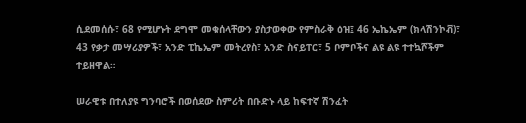ሲደመሰሱ፣ 68 የሚሆኑት ደግሞ መቁሰላቸውን ያስታወቀው የምስራቅ ዕዝ፤ 46 ኤኬኤም (ክላሽንኮቭ)፣ 43 የቃታ መሣሪያዎች፣ አንድ ፒኬኤም መትረየስ፣ አንድ ስናይፐር፣ 5 ቦምቦችና ልዩ ልዩ ተተኳሾችም ተይዘዋል።

ሠራዊቱ በተለያዩ ግንባሮች በወሰደው ስምሪት በቡድኑ ላይ ከፍተኛ ሽንፈት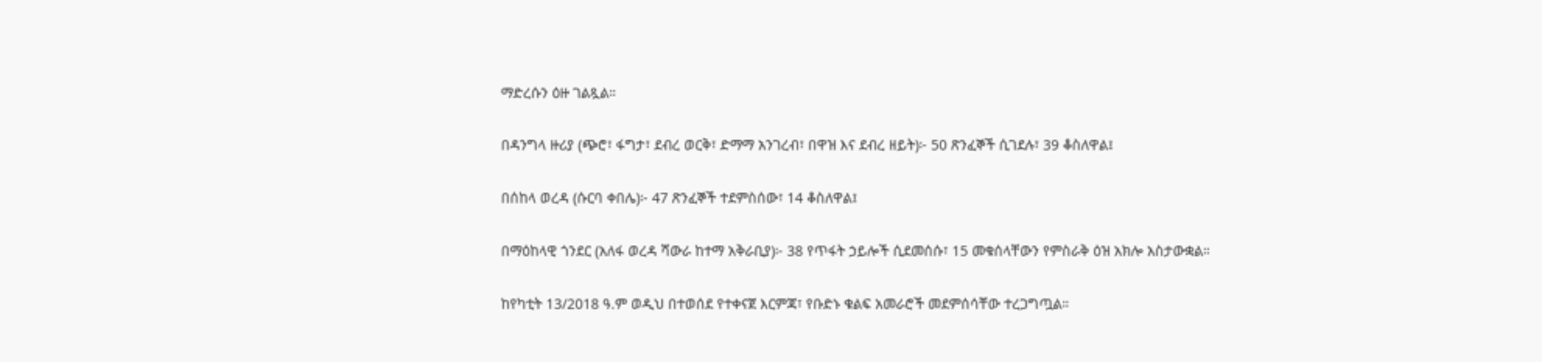ማድረሱን ዕዙ ገልጿል።

በዳንግላ ዙሪያ (ጭሮ፣ ፋግታ፣ ደብረ ወርቅ፣ ድማማ አንገረብ፣ በዋዝ እና ደብረ ዘይት)፦ 50 ጽንፈኞች ሲገደሉ፣ 39 ቆስለዋል፤

በሰከላ ወረዳ (ሱርባ ቀበሌ)፦ 47 ጽንፈኞች ተደምስሰው፣ 14 ቆስለዋል፤

በማዕከላዊ ጎንደር (አለፋ ወረዳ ሻውራ ከተማ አቅራቢያ)፦ 38 የጥፋት ኃይሎች ሲደመሰሱ፣ 15 መቁሰላቸውን የምስራቅ ዕዝ አክሎ አስታውቋል።

ከየካቲት 13/2018 ዓ.ም ወዲህ በተወሰደ የተቀናጀ እርምጃ፣ የቡድኑ ቁልፍ አመራሮች መደምሰሳቸው ተረጋግጧል።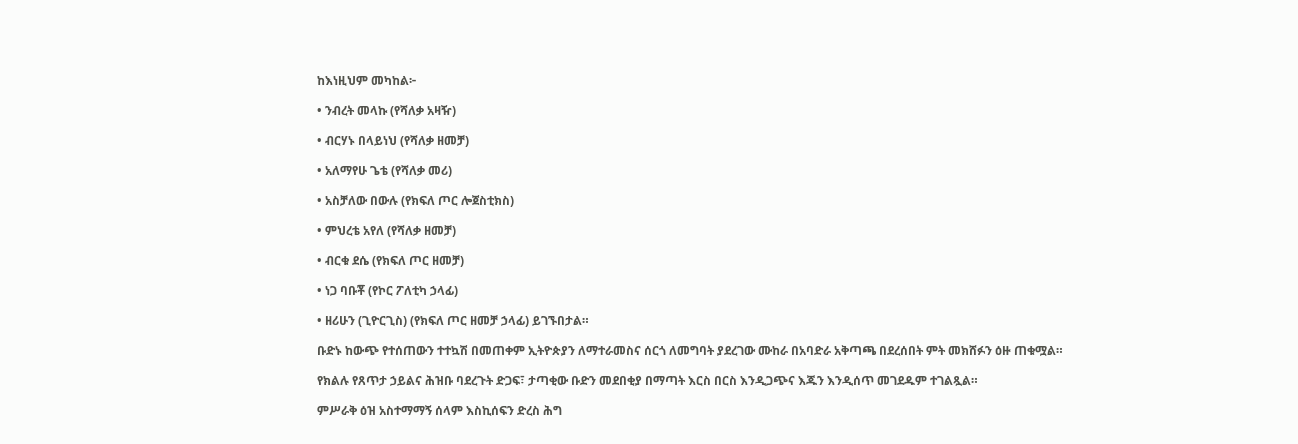ከእነዚህም መካከል፦

• ንብረት መላኩ (የሻለቃ አዛዥ)

• ብርሃኑ በላይነህ (የሻለቃ ዘመቻ)

• አለማየሁ ጌቴ (የሻለቃ መሪ)

• አስቻለው በውሉ (የክፍለ ጦር ሎጀስቲክስ)

• ምህረቴ አየለ (የሻለቃ ዘመቻ)

• ብርቁ ደሴ (የክፍለ ጦር ዘመቻ)

• ነጋ ባቡቾ (የኮር ፖለቲካ ኃላፊ)

• ዘሪሁን (ጊዮርጊስ) (የክፍለ ጦር ዘመቻ ኃላፊ) ይገኙበታል።

ቡድኑ ከውጭ የተሰጠውን ተተኳሽ በመጠቀም ኢትዮጵያን ለማተራመስና ሰርጎ ለመግባት ያደረገው ሙከራ በአባድራ አቅጣጫ በደረሰበት ምት መክሸፉን ዕዙ ጠቁሟል።

የክልሉ የጸጥታ ኃይልና ሕዝቡ ባደረጉት ድጋፍ፣ ታጣቂው ቡድን መደበቂያ በማጣት እርስ በርስ እንዲጋጭና እጁን እንዲሰጥ መገደዱም ተገልጿል።

ምሥራቅ ዕዝ አስተማማኝ ሰላም እስኪሰፍን ድረስ ሕግ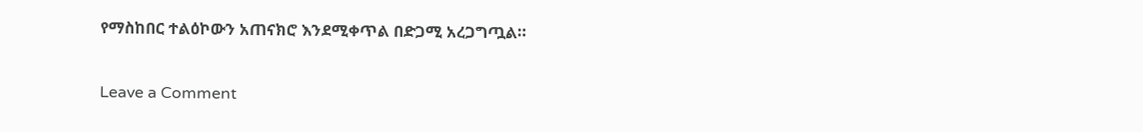የማስከበር ተልዕኮውን አጠናክሮ እንደሚቀጥል በድጋሚ አረጋግጧል።

Leave a Comment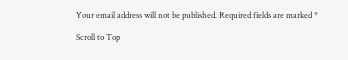Your email address will not be published. Required fields are marked *

Scroll to Top